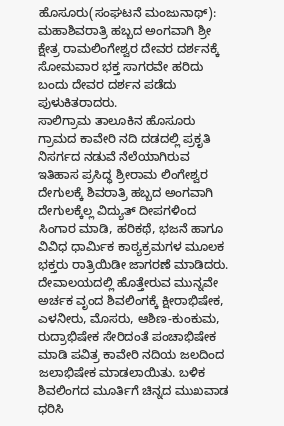ಹೊಸೂರು(ಸಂಘಟನೆ ಮಂಜುನಾಥ್): ಮಹಾಶಿವರಾತ್ರಿ ಹಬ್ಬದ ಅಂಗವಾಗಿ ಶ್ರೀ ಕ್ಷೇತ್ರ ರಾಮಲಿಂಗೇಶ್ವರ ದೇವರ ದರ್ಶನಕ್ಕೆ ಸೋಮವಾರ ಭಕ್ತ ಸಾಗರವೇ ಹರಿದು ಬಂದು ದೇವರ ದರ್ಶನ ಪಡೆದು ಪುಳುಕಿತರಾದರು.
ಸಾಲಿಗ್ರಾಮ ತಾಲೂಕಿನ ಹೊಸೂರು ಗ್ರಾಮದ ಕಾವೇರಿ ನದಿ ದಡದಲ್ಲಿ ಪ್ರಕೃತಿ ನಿಸರ್ಗದ ನಡುವೆ ನೆಲೆಯಾಗಿರುವ ಇತಿಹಾಸ ಪ್ರಸಿದ್ಧ ಶ್ರೀರಾಮ ಲಿಂಗೇಶ್ವರ ದೇಗುಲಕ್ಕೆ ಶಿವರಾತ್ರಿ ಹಬ್ಬದ ಅಂಗವಾಗಿ ದೇಗುಲಕ್ಕೆಲ್ಲ ವಿದ್ಯುತ್ ದೀಪಗಳಿಂದ ಸಿಂಗಾರ ಮಾಡಿ, ಹರಿಕಥೆ, ಭಜನೆ ಹಾಗೂ ವಿವಿಧ ಧಾರ್ಮಿಕ ಕಾಠ್ಯಕ್ರಮಗಳ ಮೂಲಕ ಭಕ್ತರು ರಾತ್ರಿಯಿಡೀ ಜಾಗರಣೆ ಮಾಡಿದರು.
ದೇವಾಲಯದಲ್ಲಿ ಹೊತ್ತೇರುವ ಮುನ್ನವೇ ಅರ್ಚಕ ವೃಂದ ಶಿವಲಿಂಗಕ್ಕೆ ಕ್ಷೀರಾಭಿಷೇಕ, ಎಳನೀರು, ಮೊಸರು, ಆಶಿಣ-ಕುಂಕುಮ, ರುದ್ರಾಭಿಷೇಕ ಸೇರಿದಂತೆ ಪಂಚಾಭಿಷೇಕ ಮಾಡಿ ಪವಿತ್ರ ಕಾವೇರಿ ನದಿಯ ಜಲದಿಂದ ಜಲಾಭಿಷೇಕ ಮಾಡಲಾಯಿತು. ಬಳಿಕ ಶಿವಲಿಂಗದ ಮೂರ್ತಿಗೆ ಚಿನ್ನದ ಮುಖವಾಡ ಧರಿಸಿ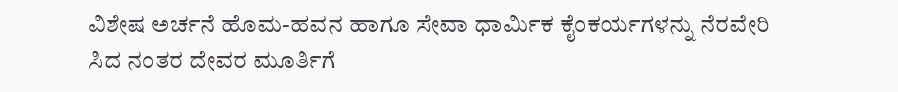ವಿಶೇಷ ಅರ್ಚನೆ ಹೊಮ-ಹವನ ಹಾಗೂ ಸೇವಾ ಧಾರ್ಮಿಕ ಕೈಂಕರ್ಯಗಳನ್ನು ನೆರವೇರಿ ಸಿದ ನಂತರ ದೇವರ ಮೂರ್ತಿಗೆ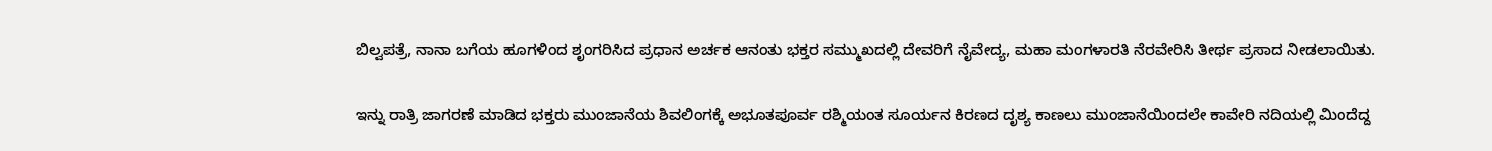ಬಿಲ್ವಪತ್ರೆ, ನಾನಾ ಬಗೆಯ ಹೂಗಳಿಂದ ಶೃಂಗರಿಸಿದ ಪ್ರಧಾನ ಅರ್ಚಕ ಆನಂತು ಭಕ್ತರ ಸಮ್ಮುಖದಲ್ಲಿ ದೇವರಿಗೆ ನೈವೇದ್ಯ, ಮಹಾ ಮಂಗಳಾರತಿ ನೆರವೇರಿಸಿ ತೀರ್ಥ ಪ್ರಸಾದ ನೀಡಲಾಯಿತು.

ಇನ್ನು ರಾತ್ರಿ ಜಾಗರಣೆ ಮಾಡಿದ ಭಕ್ತರು ಮುಂಜಾನೆಯ ಶಿವಲಿಂಗಕ್ಕೆ ಅಭೂತಪೂರ್ವ ರಶ್ಮಿಯಂತ ಸೂರ್ಯನ ಕಿರಣದ ದೃಶ್ಯ ಕಾಣಲು ಮುಂಜಾನೆಯಿಂದಲೇ ಕಾವೇರಿ ನದಿಯಲ್ಲಿ ಮಿಂದೆದ್ದ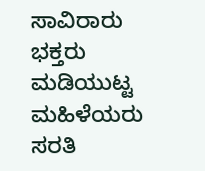ಸಾವಿರಾರು ಭಕ್ತರು ಮಡಿಯುಟ್ಟ ಮಹಿಳೆಯರು ಸರತಿ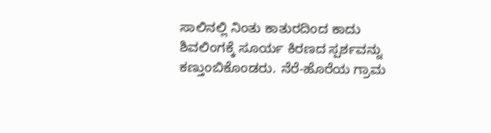ಸಾಲಿನಲ್ಲಿ ನಿಂತು ಕಾತುರದಿಂದ ಕಾದು ಶಿವಲಿಂಗಕ್ಕೆ ಸೂರ್ಯ ಕಿರಣದ ಸ್ಪರ್ಶವನ್ನು ಕಣ್ತುಂಬಿಕೊಂಡರು. ನೆರೆ-ಹೊರೆಯ ಗ್ರಾಮ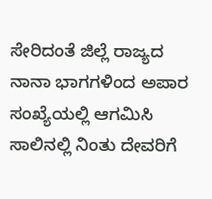ಸೇರಿದಂತೆ ಜಿಲ್ಲೆ ರಾಜ್ಯದ ನಾನಾ ಭಾಗಗಳಿಂದ ಅಪಾರ ಸಂಖ್ಯೆಯಲ್ಲಿ ಆಗಮಿಸಿ ಸಾಲಿನಲ್ಲಿ ನಿಂತು ದೇವರಿಗೆ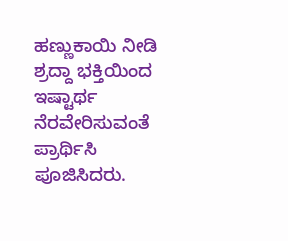ಹಣ್ಣುಕಾಯಿ ನೀಡಿ ಶ್ರದ್ದಾ ಭಕ್ತಿಯಿಂದ ಇಷ್ಟಾರ್ಥ ನೆರವೇರಿಸುವಂತೆ ಪ್ರಾರ್ಥಿಸಿ ಪೂಜಿಸಿದರು.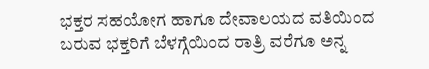ಭಕ್ತರ ಸಹಯೋಗ ಹಾಗೂ ದೇವಾಲಯದ ವತಿಯಿಂದ ಬರುವ ಭಕ್ತರಿಗೆ ಬೆಳಗ್ಗೆಯಿಂದ ರಾತ್ರಿ ವರೆಗೂ ಅನ್ನ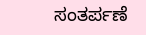ಸಂತರ್ಪಣೆ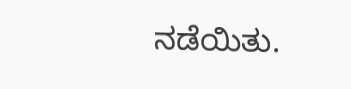ನಡೆಯಿತು.